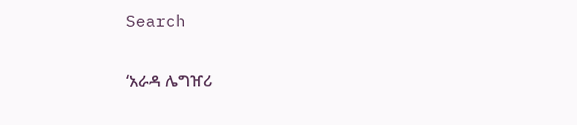Search

‘አራዳ ሌግዠሪ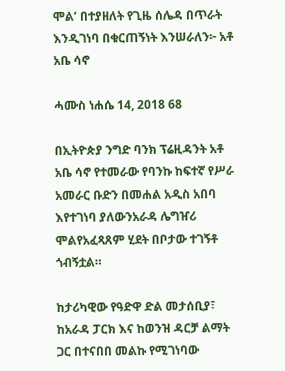ሞል’ በተያዘለት የጊዜ ሰሌዳ በጥራት እንዲገነባ በቁርጠኝነት እንሠራለን፦ አቶ አቤ ሳኖ

ሓሙስ ነሐሴ 14, 2018 68

በኢትዮጵያ ንግድ ባንክ ፕሬዚዳንት አቶ አቤ ሳኖ የተመራው የባንኩ ከፍተኛ የሥራ አመራር ቡድን በመሐል አዲስ አበባ እየተገነባ ያለውንአራዳ ሌግዠሪ ሞልየአፈጻጸም ሂደት በቦታው ተገኝቶ ጎብኝቷል።

ከታሪካዊው የዓድዋ ድል መታሰቢያ፣ ከአራዳ ፓርክ እና ከወንዝ ዳርቻ ልማት ጋር በተናበበ መልኩ የሚገነባው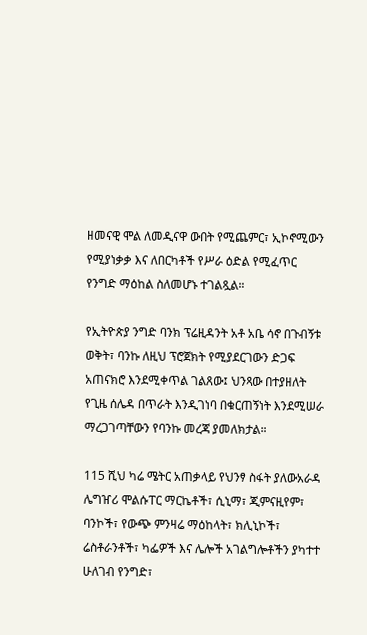ዘመናዊ ሞል ለመዲናዋ ውበት የሚጨምር፣ ኢኮኖሚውን የሚያነቃቃ እና ለበርካቶች የሥራ ዕድል የሚፈጥር የንግድ ማዕከል ስለመሆኑ ተገልጿል።

የኢትዮጵያ ንግድ ባንክ ፕሬዚዳንት አቶ አቤ ሳኖ በጉብኝቱ ወቅት፣ ባንኩ ለዚህ ፕሮጀክት የሚያደርገውን ድጋፍ አጠናክሮ እንደሚቀጥል ገልጸው፤ ህንጻው በተያዘለት የጊዜ ሰሌዳ በጥራት እንዲገነባ በቁርጠኝነት እንደሚሠራ ማረጋገጣቸውን የባንኩ መረጃ ያመለክታል።

115 ሺህ ካሬ ሜትር አጠቃላይ የህንፃ ስፋት ያለውአራዳ ሌግዠሪ ሞልሱፐር ማርኬቶች፣ ሲኒማ፣ ጂምናዚየም፣ ባንኮች፣ የውጭ ምንዛሬ ማዕከላት፣ ክሊኒኮች፣ ሬስቶራንቶች፣ ካፌዎች እና ሌሎች አገልግሎቶችን ያካተተ ሁለገብ የንግድ፣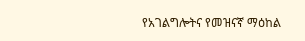የአገልግሎትና የመዝናኛ ማዕከል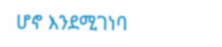ሆኖ እንደሚገነባ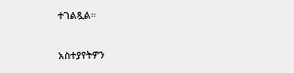ተገልጿል።

አስተያየትዎን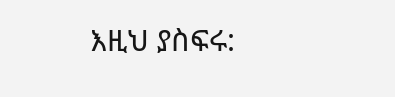እዚህ ያስፍሩ: